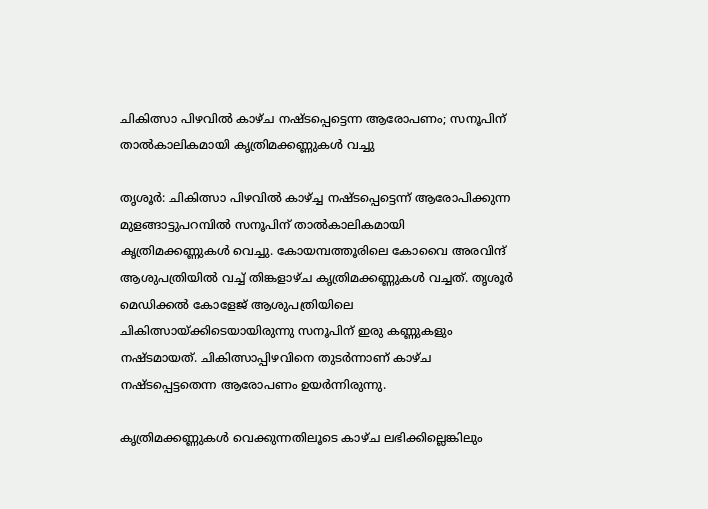ചികിത്സാ പിഴവിൽ കാഴ്ച നഷ്ടപ്പെട്ടെന്ന ആരോപണം; സനൂപിന് താൽകാലികമായി കൃത്രിമക്കണ്ണുകൾ വച്ചു

തൃശൂര്‍: ചികിത്സാ പിഴവില്‍ കാഴ്ച്ച നഷ്ടപ്പെട്ടെന്ന് ആരോപിക്കുന്ന മുളങ്ങാട്ടുപറമ്പില്‍ സനൂപിന് താല്‍കാലികമായി കൃത്രിമക്കണ്ണുകള്‍ വെച്ചു. കോയമ്പത്തൂരിലെ കോവൈ അരവിന്ദ് ആശുപത്രിയില്‍ വച്ച് തിങ്കളാഴ്ച കൃത്രിമക്കണ്ണുകള്‍ വച്ചത്. തൃശൂര്‍ മെഡിക്കല്‍ കോളേജ് ആശുപത്രിയിലെ ചികിത്സായ്ക്കിടെയായിരുന്നു സനൂപിന് ഇരു കണ്ണുകളും നഷ്ടമായത്. ചികിത്സാപ്പിഴവിനെ തുടർന്നാണ് കാഴ്ച നഷ്ടപ്പെട്ടതെന്ന ആരോപണം ഉയർന്നിരുന്നു.

കൃത്രിമക്കണ്ണുകള്‍ വെക്കുന്നതിലൂടെ കാഴ്ച ലഭിക്കില്ലെങ്കിലും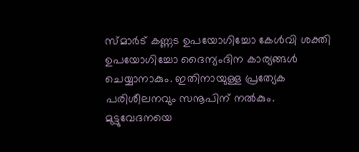സ്മാര്‍ട് കണ്ണട ഉപയോഗിച്ചോ കേള്‍വി ശക്തി ഉപയോഗിച്ചോ ദൈന്യംദിന കാര്യങ്ങള്‍ ചെയ്യാനാകും. ഇതിനായുള്ള പ്രത്യേക പരിശീലനവും സനൂപിന് നല്‍കും. മുട്ടുവേദനയെ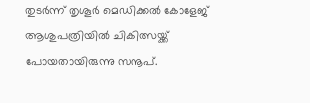തുടര്‍ന്ന് തൃശൂര്‍ മെഡിക്കല്‍ കോളേജ് ആശുപത്രിയില്‍ ചികിത്സയ്ക്ക് പോയതായിരുന്നു സനൂപ്.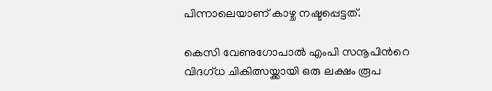പിന്നാലെയാണ് കാഴ്ച നഷ്ടപ്പെട്ടത്.

കെസി വേണുഗോപാല്‍ എംപി സനൂപിന്‍റെ വിദഗ്ധ ചികിത്സയ്ക്കായി ഒരു ലക്ഷം രൂപ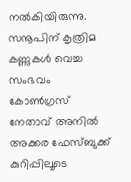നല്‍കിയിരുന്നു. സനൂപിന് കൃത്രിമ കണ്ണുകള്‍ വെച്ച സംഭവം കോണ്‍ഗ്രസ് നേതാവ് അനില്‍ അക്കര ഫേസ്ബുക്ക് കുറിപ്പിലൂടെ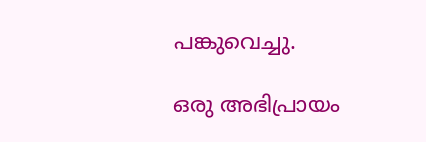പങ്കുവെച്ചു.

ഒരു അഭിപ്രായം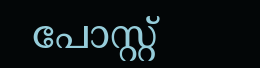പോസ്റ്റ്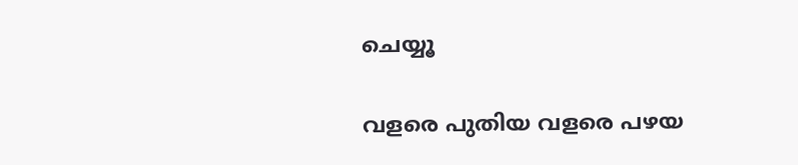ചെയ്യൂ

വളരെ പുതിയ വളരെ പഴയ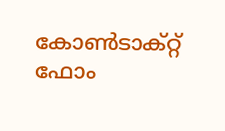കോൺടാക്റ്റ് ഫോം